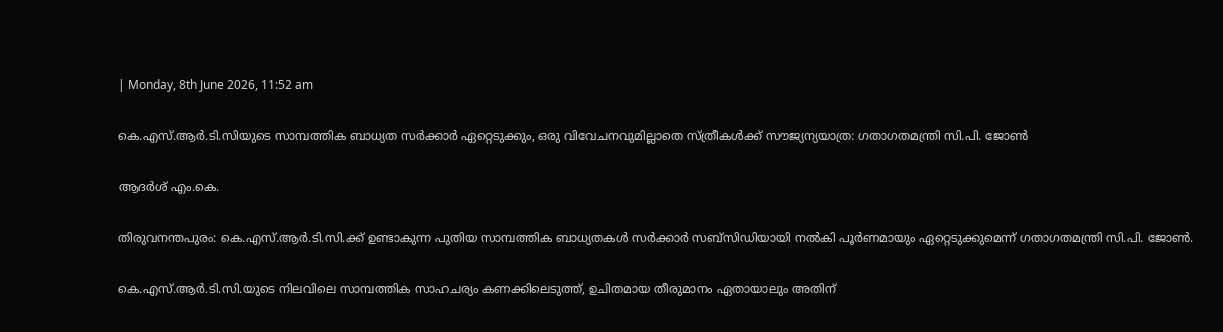| Monday, 8th June 2026, 11:52 am

കെ.എസ്.ആര്‍.ടി.സിയുടെ സാമ്പത്തിക ബാധ്യത സര്‍ക്കാര്‍ ഏറ്റെടുക്കും, ഒരു വിവേചനവുമില്ലാതെ സ്ത്രീകള്‍ക്ക് സൗജ്യന്യയാത്ര: ഗതാഗതമന്ത്രി സി.പി. ജോണ്‍

ആദര്‍ശ് എം.കെ.

തിരുവനന്തപുരം: കെ.എസ്.ആര്‍.ടി.സി.ക്ക് ഉണ്ടാകുന്ന പുതിയ സാമ്പത്തിക ബാധ്യതകള്‍ സര്‍ക്കാര്‍ സബ്സിഡിയായി നല്‍കി പൂര്‍ണമായും ഏറ്റെടുക്കുമെന്ന് ഗതാഗതമന്ത്രി സി.പി. ജോണ്‍.

കെ.എസ്.ആര്‍.ടി.സി.യുടെ നിലവിലെ സാമ്പത്തിക സാഹചര്യം കണക്കിലെടുത്ത്, ഉചിതമായ തീരുമാനം ഏതായാലും അതിന്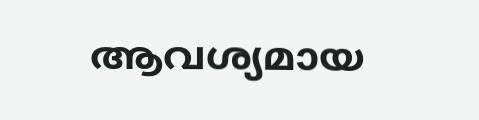ആവശ്യമായ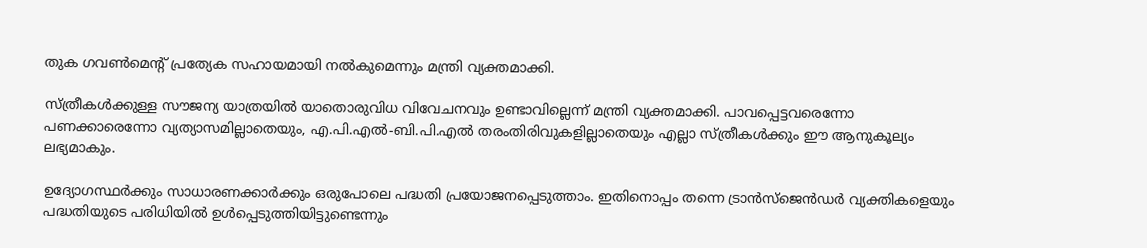തുക ഗവണ്‍മെന്റ് പ്രത്യേക സഹായമായി നല്‍കുമെന്നും മന്ത്രി വ്യക്തമാക്കി.

സ്ത്രീകള്‍ക്കുള്ള സൗജന്യ യാത്രയില്‍ യാതൊരുവിധ വിവേചനവും ഉണ്ടാവില്ലെന്ന് മന്ത്രി വ്യക്തമാക്കി. പാവപ്പെട്ടവരെന്നോ പണക്കാരെന്നോ വ്യത്യാസമില്ലാതെയും, എ.പി.എല്‍-ബി.പി.എല്‍ തരംതിരിവുകളില്ലാതെയും എല്ലാ സ്ത്രീകള്‍ക്കും ഈ ആനുകൂല്യം ലഭ്യമാകും.

ഉദ്യോഗസ്ഥര്‍ക്കും സാധാരണക്കാര്‍ക്കും ഒരുപോലെ പദ്ധതി പ്രയോജനപ്പെടുത്താം. ഇതിനൊപ്പം തന്നെ ട്രാന്‍സ്ജെന്‍ഡര്‍ വ്യക്തികളെയും പദ്ധതിയുടെ പരിധിയില്‍ ഉള്‍പ്പെടുത്തിയിട്ടുണ്ടെന്നും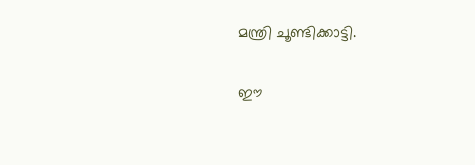മന്ത്രി ചൂണ്ടിക്കാട്ടി.

ഈ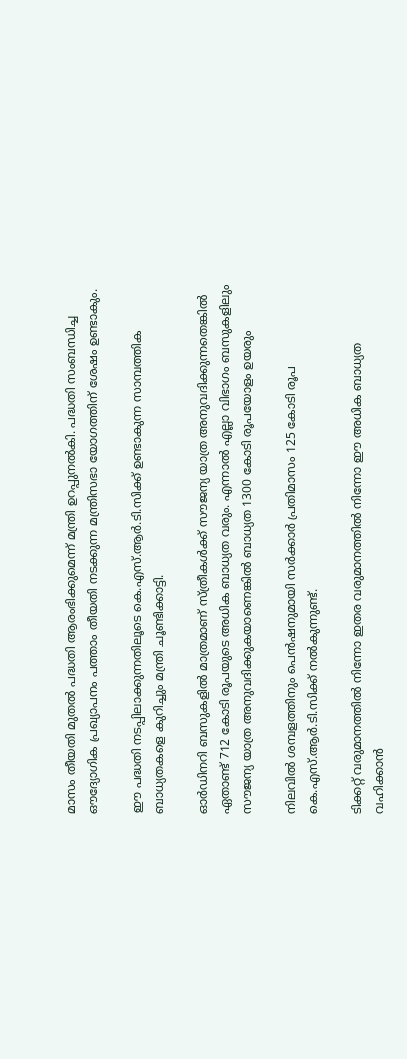മാസം തീയതി മുതല്‍ പദ്ധതി ആരംഭിക്കുമെന്ന് മന്ത്രി ഉറപ്പുനല്‍കി. പദ്ധതി സംബന്ധിച്ച ഔദ്യോഗിക പ്രഖ്യാപനം പത്താം തീയതി നടക്കുന്ന മന്ത്രിസഭാ യോഗത്തിന് ശേഷം ഉണ്ടാകും.

ഈ പദ്ധതി നടപ്പിലാക്കുന്നതിലൂടെ കെ.എസ്.ആര്‍.ടി.സിക്ക് ഉണ്ടാകുന്ന സാമ്പത്തിക ബാധ്യതകളെ കുറിച്ചും മന്ത്രി ചൂണ്ടിക്കാട്ടി.

ഓര്‍ഡിനറി ബസുകളില്‍ മാത്രമാണ് സ്ത്രീകള്‍ക്ക് സൗജന്യ യാത്ര അനുവദിക്കുന്നതെങ്കില്‍ ഏതാണ്ട് 712 കോടി രൂപയുടെ അധിക ബാധ്യത വരും. എന്നാല്‍ എല്ലാ വിഭാഗം ബസുകളിലും സൗജന്യ യാത്ര അനുവദിക്കുകയാണെങ്കില്‍ ബാധ്യത 1300 കോടി രൂപയോളം ഉയരും

നിലവില്‍ ശമ്പളത്തിനും പെന്‍ഷനുമായി സര്‍ക്കാര്‍ പ്രതിമാസം 125 കോടി രൂപ കെ.എസ്.ആര്‍.ടി.സിക്ക് നല്‍കുന്നുണ്ട്.

ടിക്കറ്റ് വരുമാനത്തില്‍ നിന്നോ ഇതര വരുമാനത്തില്‍ നിന്നോ ഈ അധിക ബാധ്യത വഹിക്കാന്‍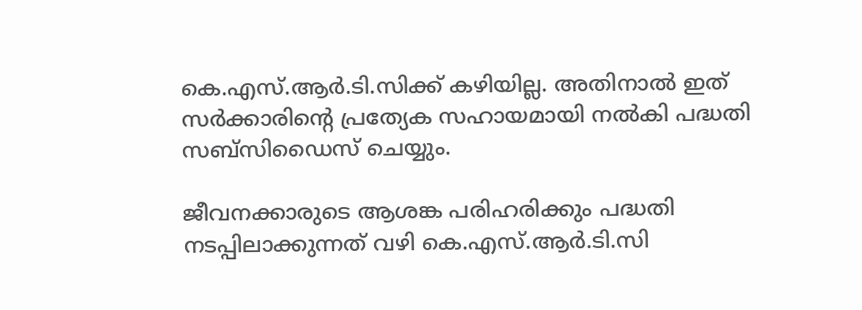കെ.എസ്.ആര്‍.ടി.സിക്ക് കഴിയില്ല. അതിനാല്‍ ഇത് സര്‍ക്കാരിന്റെ പ്രത്യേക സഹായമായി നല്‍കി പദ്ധതി സബ്സിഡൈസ് ചെയ്യും.

ജീവനക്കാരുടെ ആശങ്ക പരിഹരിക്കും പദ്ധതി നടപ്പിലാക്കുന്നത് വഴി കെ.എസ്.ആര്‍.ടി.സി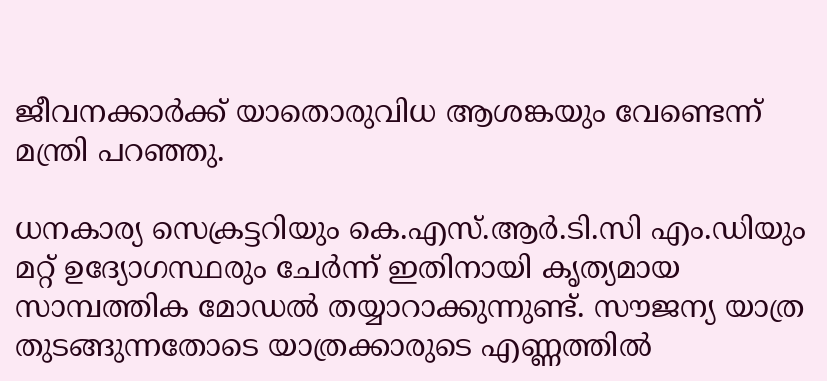ജീവനക്കാര്‍ക്ക് യാതൊരുവിധ ആശങ്കയും വേണ്ടെന്ന് മന്ത്രി പറഞ്ഞു.

ധനകാര്യ സെക്രട്ടറിയും കെ.എസ്.ആര്‍.ടി.സി എം.ഡിയും മറ്റ് ഉദ്യോഗസ്ഥരും ചേര്‍ന്ന് ഇതിനായി കൃത്യമായ സാമ്പത്തിക മോഡല്‍ തയ്യാറാക്കുന്നുണ്ട്. സൗജന്യ യാത്ര തുടങ്ങുന്നതോടെ യാത്രക്കാരുടെ എണ്ണത്തില്‍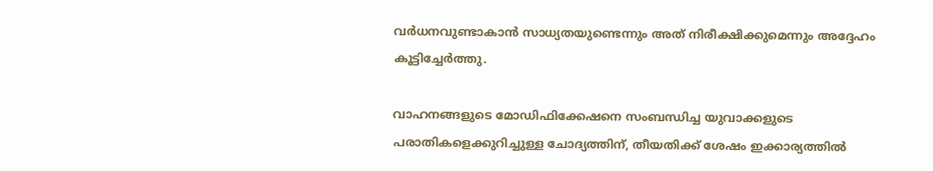വര്‍ധനവുണ്ടാകാന്‍ സാധ്യതയുണ്ടെന്നും അത് നിരീക്ഷിക്കുമെന്നും അദ്ദേഹം കൂട്ടിച്ചേര്‍ത്തു.

വാഹനങ്ങളുടെ മോഡിഫിക്കേഷനെ സംബന്ധിച്ച യുവാക്കളുടെ പരാതികളെക്കുറിച്ചുള്ള ചോദ്യത്തിന്, തീയതിക്ക് ശേഷം ഇക്കാര്യത്തില്‍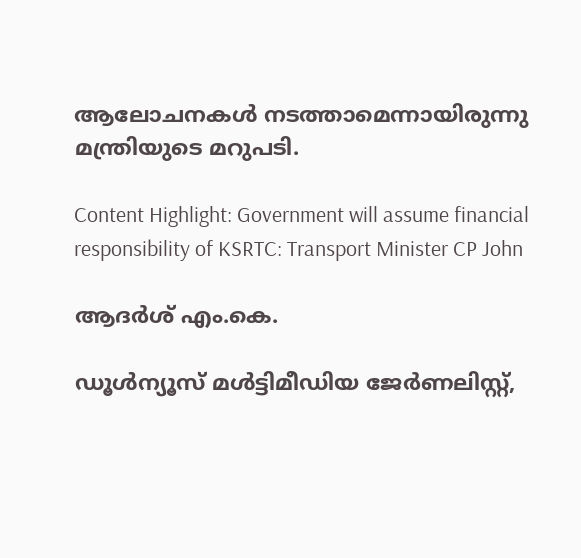ആലോചനകള്‍ നടത്താമെന്നായിരുന്നു മന്ത്രിയുടെ മറുപടി.

Content Highlight: Government will assume financial responsibility of KSRTC: Transport Minister CP John

ആദര്‍ശ് എം.കെ.

ഡൂള്‍ന്യൂസ് മള്‍ട്ടിമീഡിയ ജേര്‍ണലിസ്റ്റ്,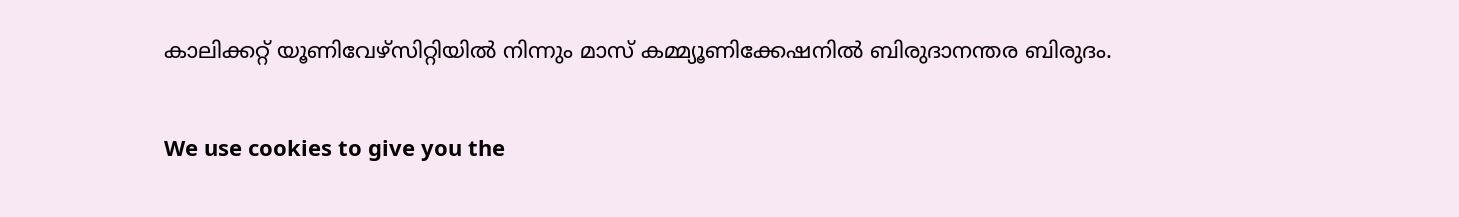കാലിക്കറ്റ് യൂണിവേഴ്സിറ്റിയില്‍ നിന്നും മാസ് കമ്മ്യൂണിക്കേഷനില്‍ ബിരുദാനന്തര ബിരുദം.

We use cookies to give you the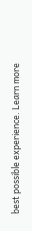best possible experience. Learn more